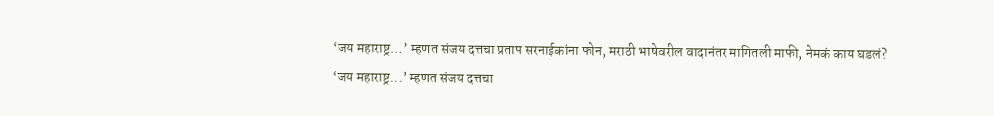‘जय महाराष्ट्र…’ म्हणत संजय दत्तचा प्रताप सरनाईकांना फोन, मराठी भाषेवरील वादानंतर मागितली माफी, नेमकं काय घडलं?
‘जय महाराष्ट्र...’ म्हणत संजय दत्तचा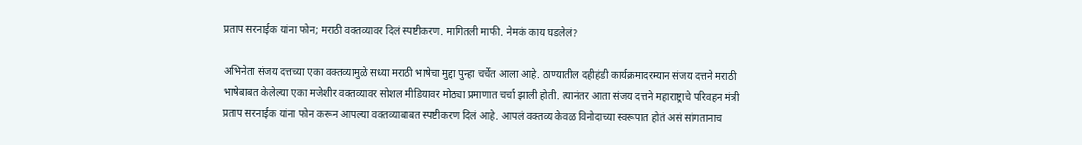प्रताप सरनाईक यांना फोन; मराठी वक्तव्यावर दिलं स्पष्टीकरण. मागितली माफी. नेमकं काय घडलेलं?

अभिनेता संजय दत्तच्या एका वक्तव्यामुळे सध्या मराठी भाषेचा मुद्दा पुन्हा चर्चेत आला आहे. ठाण्यातील दहीहंडी कार्यक्रमादरम्यान संजय दत्तने मराठी भाषेबाबत केलेल्या एका मजेशीर वक्तव्यावर सोशल मीडियावर मोठ्या प्रमाणात चर्चा झाली होती. त्यानंतर आता संजय दत्तने महाराष्ट्राचे परिवहन मंत्री प्रताप सरनाईक यांना फोन करून आपल्या वक्तव्याबाबत स्पष्टीकरण दिलं आहे. आपलं वक्तव्य केवळ विनोदाच्या स्वरूपात होतं असं सांगतानाच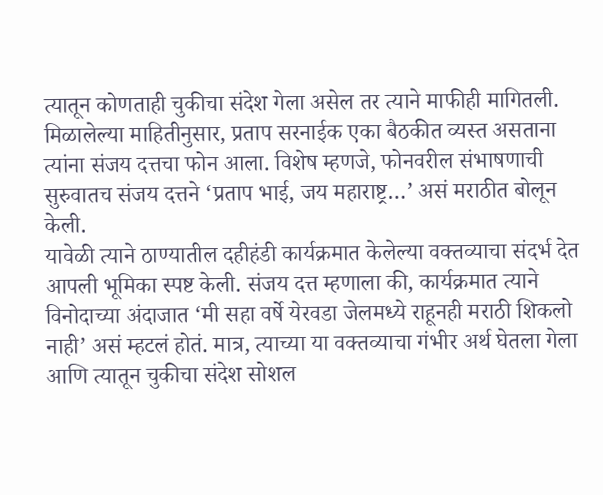त्यातून कोणताही चुकीचा संदेश गेला असेल तर त्याने माफीही मागितली.
मिळालेल्या माहितीनुसार, प्रताप सरनाईक एका बैठकीत व्यस्त असताना त्यांना संजय दत्तचा फोन आला. विशेष म्हणजे, फोनवरील संभाषणाची सुरुवातच संजय दत्तने ‘प्रताप भाई, जय महाराष्ट्र…’ असं मराठीत बोलून केली.
यावेळी त्याने ठाण्यातील दहीहंडी कार्यक्रमात केलेल्या वक्तव्याचा संदर्भ देत आपली भूमिका स्पष्ट केली. संजय दत्त म्हणाला की, कार्यक्रमात त्याने विनोदाच्या अंदाजात ‘मी सहा वर्षे येरवडा जेलमध्ये राहूनही मराठी शिकलो नाही’ असं म्हटलं होतं. मात्र, त्याच्या या वक्तव्याचा गंभीर अर्थ घेतला गेला आणि त्यातून चुकीचा संदेश सोशल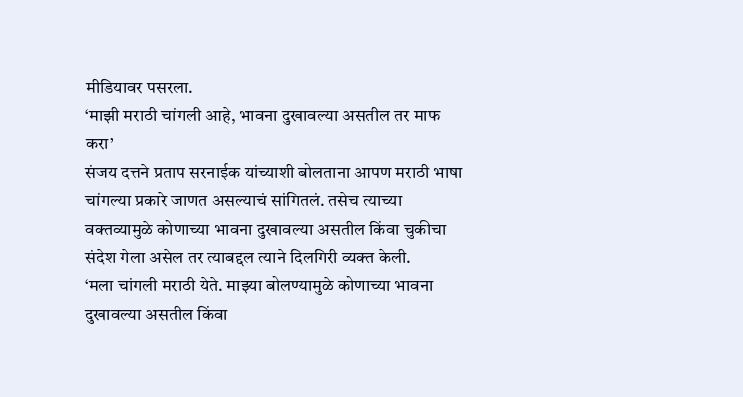मीडियावर पसरला.
‘माझी मराठी चांगली आहे, भावना दुखावल्या असतील तर माफ करा’
संजय दत्तने प्रताप सरनाईक यांच्याशी बोलताना आपण मराठी भाषा चांगल्या प्रकारे जाणत असल्याचं सांगितलं. तसेच त्याच्या वक्तव्यामुळे कोणाच्या भावना दुखावल्या असतील किंवा चुकीचा संदेश गेला असेल तर त्याबद्दल त्याने दिलगिरी व्यक्त केली.
‘मला चांगली मराठी येते. माझ्या बोलण्यामुळे कोणाच्या भावना दुखावल्या असतील किंवा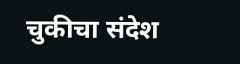चुकीचा संदेश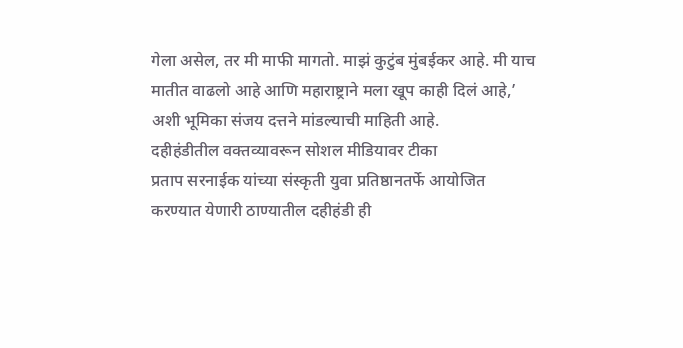गेला असेल, तर मी माफी मागतो. माझं कुटुंब मुंबईकर आहे. मी याच मातीत वाढलो आहे आणि महाराष्ट्राने मला खूप काही दिलं आहे,’ अशी भूमिका संजय दत्तने मांडल्याची माहिती आहे.
दहीहंडीतील वक्तव्यावरून सोशल मीडियावर टीका
प्रताप सरनाईक यांच्या संस्कृती युवा प्रतिष्ठानतर्फे आयोजित करण्यात येणारी ठाण्यातील दहीहंडी ही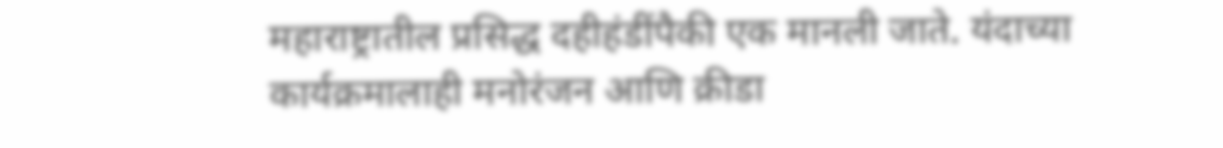महाराष्ट्रातील प्रसिद्ध दहीहंडींपैकी एक मानली जाते. यंदाच्या कार्यक्रमालाही मनोरंजन आणि क्रीडा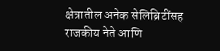क्षेत्रातील अनेक सेलिब्रिटींसह राजकीय नेते आणि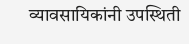व्यावसायिकांनी उपस्थिती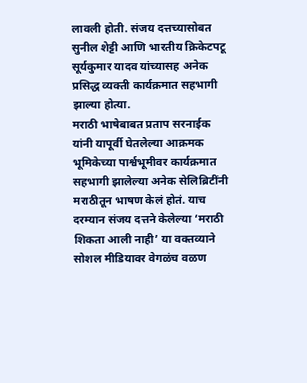लावली होती. संजय दत्तच्यासोबत सुनील शेट्टी आणि भारतीय क्रिकेटपटू सूर्यकुमार यादव यांच्यासह अनेक प्रसिद्ध व्यक्ती कार्यक्रमात सहभागी झाल्या होत्या.
मराठी भाषेबाबत प्रताप सरनाईक यांनी यापूर्वी घेतलेल्या आक्रमक भूमिकेच्या पार्श्वभूमीवर कार्यक्रमात सहभागी झालेल्या अनेक सेलिब्रिटींनी मराठीतून भाषण केलं होतं. याच दरम्यान संजय दत्तने केलेल्या ‘मराठी शिकता आली नाही’ या वक्तव्याने सोशल मीडियावर वेगळंच वळण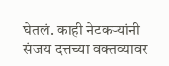घेतलं. काही नेटकऱ्यांनी संजय दत्तच्या वक्तव्यावर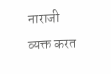नाराजी व्यक्त करत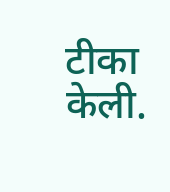टीका केली.